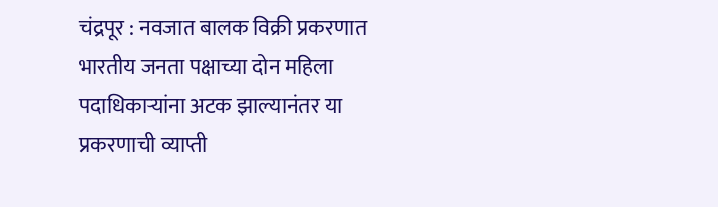चंद्रपूर : नवजात बालक विक्री प्रकरणात भारतीय जनता पक्षाच्या दोन महिला पदाधिकाऱ्यांना अटक झाल्यानंतर या प्रकरणाची व्याप्ती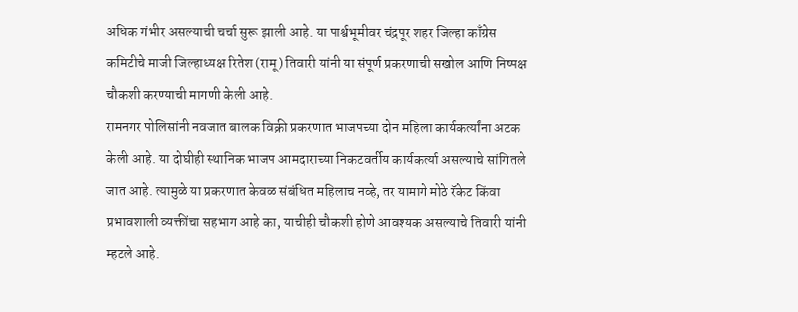अधिक गंभीर असल्याची चर्चा सुरू झाली आहे. या पार्श्वभूमीवर चंद्रपूर शहर जिल्हा काँग्रेस कमिटीचे माजी जिल्हाध्यक्ष रितेश (रामू) तिवारी यांनी या संपूर्ण प्रकरणाची सखोल आणि निष्पक्ष चौकशी करण्याची मागणी केली आहे.
रामनगर पोलिसांनी नवजात बालक विक्री प्रकरणात भाजपच्या दोन महिला कार्यकर्त्यांना अटक केली आहे. या दोघीही स्थानिक भाजप आमदाराच्या निकटवर्तीय कार्यकर्त्या असल्याचे सांगितले जात आहे. त्यामुळे या प्रकरणात केवळ संबंधित महिलाच नव्हे, तर यामागे मोठे रॅकेट किंवा प्रभावशाली व्यक्तींचा सहभाग आहे का, याचीही चौकशी होणे आवश्यक असल्याचे तिवारी यांनी म्हटले आहे.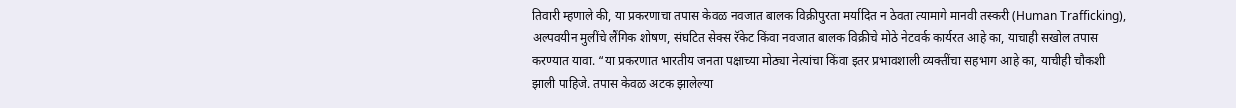तिवारी म्हणाले की, या प्रकरणाचा तपास केवळ नवजात बालक विक्रीपुरता मर्यादित न ठेवता त्यामागे मानवी तस्करी (Human Trafficking), अल्पवयीन मुलींचे लैंगिक शोषण, संघटित सेक्स रॅकेट किंवा नवजात बालक विक्रीचे मोठे नेटवर्क कार्यरत आहे का, याचाही सखोल तपास करण्यात यावा. “या प्रकरणात भारतीय जनता पक्षाच्या मोठ्या नेत्यांचा किंवा इतर प्रभावशाली व्यक्तींचा सहभाग आहे का, याचीही चौकशी झाली पाहिजे. तपास केवळ अटक झालेल्या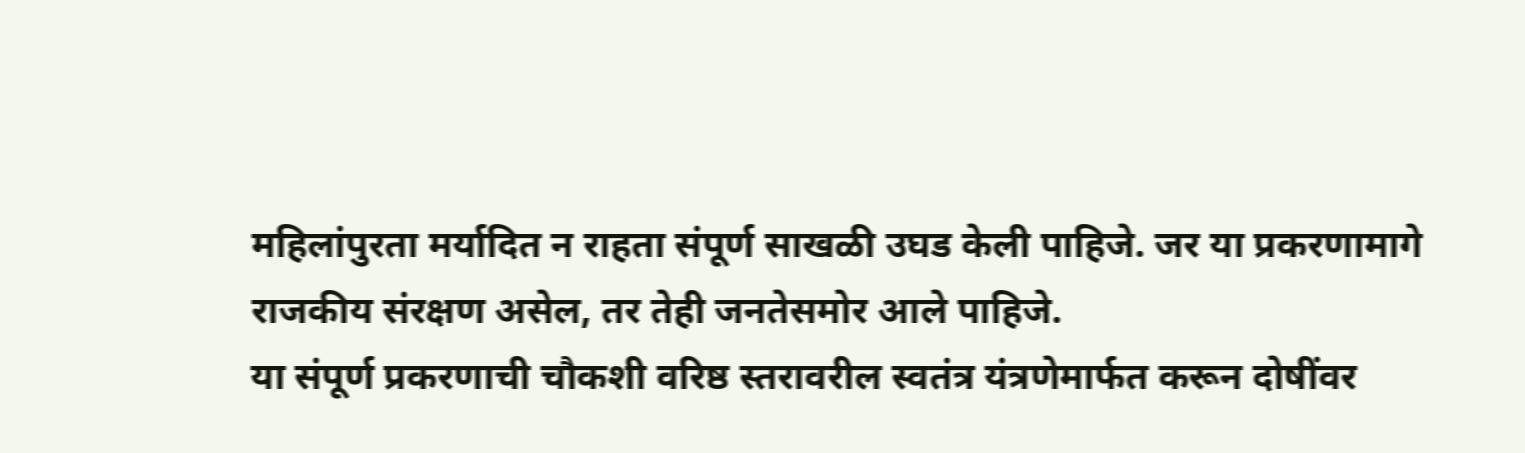महिलांपुरता मर्यादित न राहता संपूर्ण साखळी उघड केली पाहिजे. जर या प्रकरणामागे राजकीय संरक्षण असेल, तर तेही जनतेसमोर आले पाहिजे.
या संपूर्ण प्रकरणाची चौकशी वरिष्ठ स्तरावरील स्वतंत्र यंत्रणेमार्फत करून दोषींवर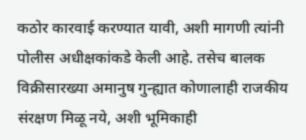कठोर कारवाई करण्यात यावी, अशी मागणी त्यांनी पोलीस अधीक्षकांकडे केली आहे. तसेच बालक विक्रीसारख्या अमानुष गुन्ह्यात कोणालाही राजकीय संरक्षण मिळू नये, अशी भूमिकाही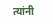त्यांनी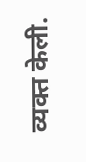व्यक्त केली.